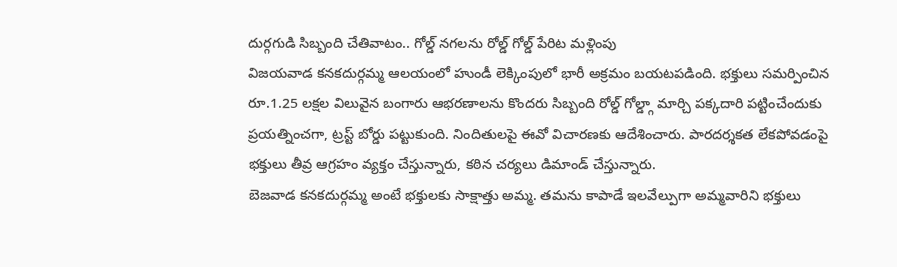దుర్గగుడి సిబ్బంది చేతివాటం.. గోల్డ్ నగలను రోల్డ్ గోల్డ్ పేరిట మళ్లింపు
విజయవాడ కనకదుర్గమ్మ ఆలయంలో హుండీ లెక్కింపులో భారీ అక్రమం బయటపడింది. భక్తులు సమర్పించిన రూ.1.25 లక్షల విలువైన బంగారు ఆభరణాలను కొందరు సిబ్బంది రోల్డ్ గోల్డ్గా మార్చి పక్కదారి పట్టించేందుకు ప్రయత్నించగా, ట్రస్ట్ బోర్డు పట్టుకుంది. నిందితులపై ఈవో విచారణకు ఆదేశించారు. పారదర్శకత లేకపోవడంపై భక్తులు తీవ్ర ఆగ్రహం వ్యక్తం చేస్తున్నారు, కఠిన చర్యలు డిమాండ్ చేస్తున్నారు.
బెజవాడ కనకదుర్గమ్మ అంటే భక్తులకు సాక్షాత్తు అమ్మ. తమను కాపాడే ఇలవేల్పుగా అమ్మవారిని భక్తులు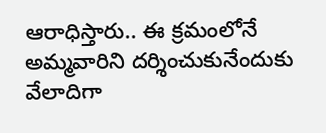ఆరాధిస్తారు.. ఈ క్రమంలోనే అమ్మవారిని దర్శించుకునేందుకు వేలాదిగా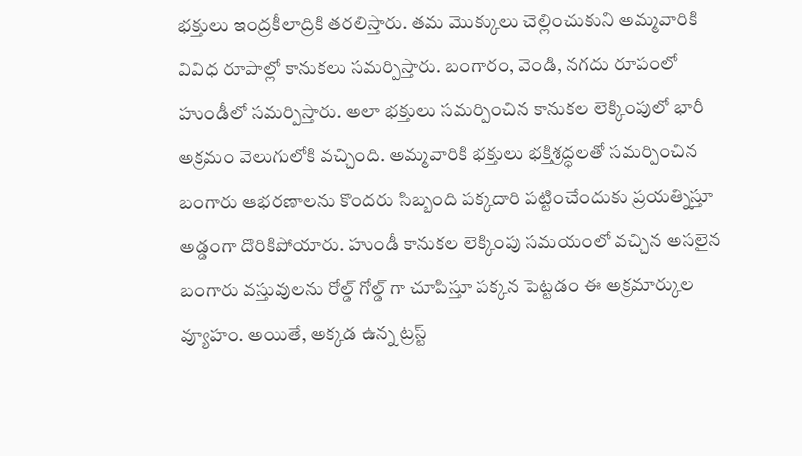భక్తులు ఇంద్రకీలాద్రికి తరలిస్తారు. తమ మొక్కులు చెల్లించుకుని అమ్మవారికి వివిధ రూపాల్లో కానుకలు సమర్పిస్తారు. బంగారం, వెండి, నగదు రూపంలో హుండీలో సమర్పిస్తారు. అలా భక్తులు సమర్పించిన కానుకల లెక్కింపులో భారీ అక్రమం వెలుగులోకి వచ్చింది. అమ్మవారికి భక్తులు భక్తిశ్రద్ధలతో సమర్పించిన బంగారు ఆభరణాలను కొందరు సిబ్బంది పక్కదారి పట్టించేందుకు ప్రయత్నిస్తూ అడ్డంగా దొరికిపోయారు. హుండీ కానుకల లెక్కింపు సమయంలో వచ్చిన అసలైన బంగారు వస్తువులను రోల్డ్ గోల్డ్ గా చూపిస్తూ పక్కన పెట్టడం ఈ అక్రమార్కుల వ్యూహం. అయితే, అక్కడ ఉన్న ట్రస్ట్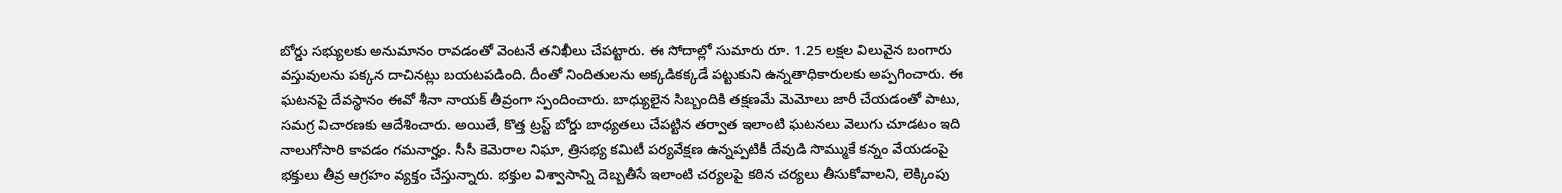బోర్డు సభ్యులకు అనుమానం రావడంతో వెంటనే తనిఖీలు చేపట్టారు. ఈ సోదాల్లో సుమారు రూ. 1.25 లక్షల విలువైన బంగారు వస్తువులను పక్కన దాచినట్లు బయటపడింది. దీంతో నిందితులను అక్కడికక్కడే పట్టుకుని ఉన్నతాధికారులకు అప్పగించారు. ఈ ఘటనపై దేవస్థానం ఈవో శీనా నాయక్ తీవ్రంగా స్పందించారు. బాధ్యులైన సిబ్బందికి తక్షణమే మెమోలు జారీ చేయడంతో పాటు, సమగ్ర విచారణకు ఆదేశించారు. అయితే, కొత్త ట్రస్ట్ బోర్డు బాధ్యతలు చేపట్టిన తర్వాత ఇలాంటి ఘటనలు వెలుగు చూడటం ఇది నాలుగోసారి కావడం గమనార్హం. సీసీ కెమెరాల నిఘా, త్రిసభ్య కమిటీ పర్యవేక్షణ ఉన్నప్పటికీ దేవుడి సొమ్ముకే కన్నం వేయడంపై భక్తులు తీవ్ర ఆగ్రహం వ్యక్తం చేస్తున్నారు. భక్తుల విశ్వాసాన్ని దెబ్బతీసే ఇలాంటి చర్యలపై కఠిన చర్యలు తీసుకోవాలని, లెక్కింపు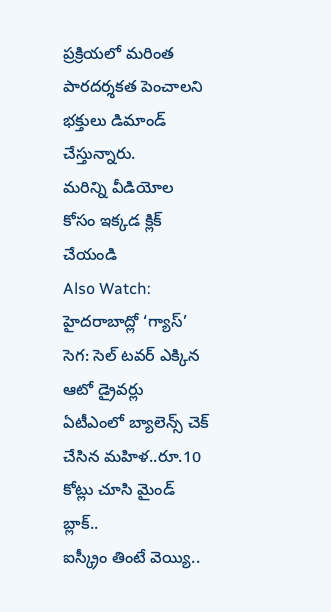ప్రక్రియలో మరింత పారదర్శకత పెంచాలని భక్తులు డిమాండ్ చేస్తున్నారు.
మరిన్ని వీడియోల కోసం ఇక్కడ క్లిక్ చేయండి
Also Watch:
హైదరాబాద్లో ‘గ్యాస్’ సెగ: సెల్ టవర్ ఎక్కిన ఆటో డ్రైవర్లు
ఏటీఎంలో బ్యాలెన్స్ చెక్ చేసిన మహిళ..రూ.10 కోట్లు చూసి మైండ్ బ్లాక్..
ఐస్క్రీం తింటే వెయ్యి..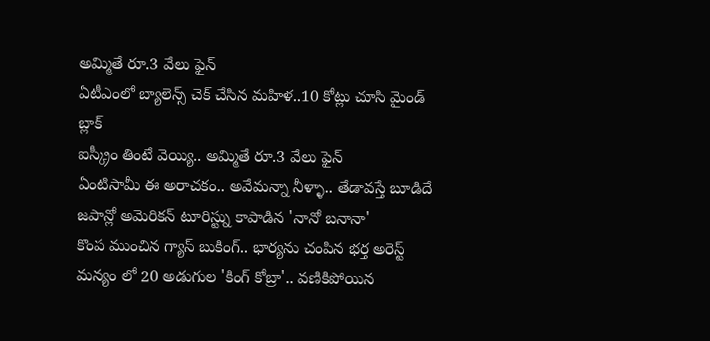అమ్మితే రూ.3 వేలు ఫైన్
ఏటీఎంలో బ్యాలెన్స్ చెక్ చేసిన మహిళ..10 కోట్లు చూసి మైండ్ బ్లాక్
ఐస్క్రీం తింటే వెయ్యి.. అమ్మితే రూ.3 వేలు ఫైన్
ఏంటిసామీ ఈ అరాచకం.. అవేమన్నా నీళ్ళా.. తేడావస్తే బూడిదే
జపాన్లో అమెరికన్ టూరిస్ట్ను కాపాడిన 'నానో బనానా'
కొంప ముంచిన గ్యాస్ బుకింగ్.. భార్యను చంపిన భర్త అరెస్ట్
మన్యం లో 20 అడుగుల 'కింగ్ కోబ్రా'.. వణికిపోయిన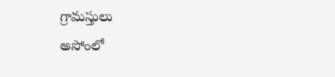గ్రామస్తులు
అసోంలో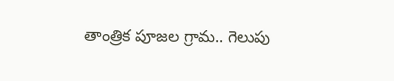తాంత్రిక పూజల గ్రామ.. గెలుపు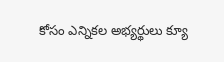కోసం ఎన్నికల అభ్యర్థులు క్యూ